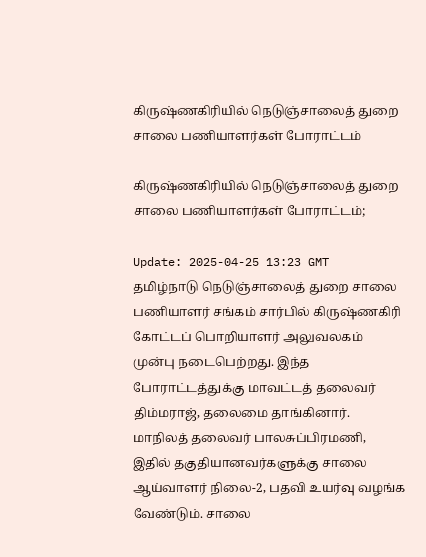கிருஷ்ணகிரியில் நெடுஞ்சாலைத் துறை சாலை பணியாளர்கள் போராட்டம்

கிருஷ்ணகிரியில் நெடுஞ்சாலைத் துறை சாலை பணியாளர்கள் போராட்டம்;

Update: 2025-04-25 13:23 GMT
தமிழ்நாடு நெடுஞ்சாலைத் துறை சாலை பணியாளர் சங்கம் சார்பில் கிருஷ்ணகிரி கோட்டப் பொறியாளர் அலுவலகம் முன்பு நடைபெற்றது. இந்த போராட்டத்துக்கு மாவட்டத் தலைவர் திம்மராஜ், தலைமை தாங்கினார். மாநிலத் தலைவர் பாலசுப்பிரமணி, இதில் தகுதியானவர்களுக்கு சாலை ஆய்வாளர் நிலை-2, பதவி உயர்வு வழங்க வேண்டும். சாலை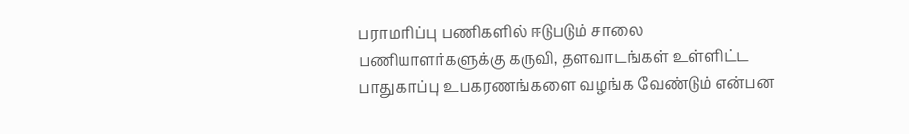பராமரிப்பு பணிகளில் ஈடுபடும் சாலை பணியாளர்களுக்கு கருவி, தளவாடங்கள் உள்ளிட்ட பாதுகாப்பு உபகரணங்களை வழங்க வேண்டும் என்பன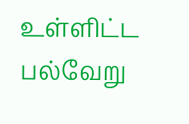உள்ளிட்ட பல்வேறு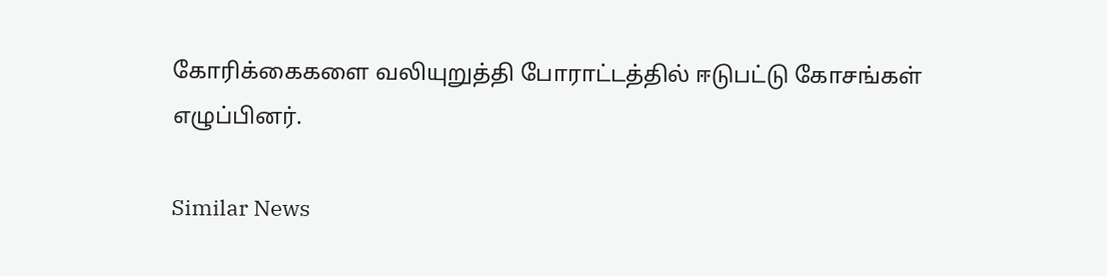கோரிக்கைகளை வலியுறுத்தி போராட்டத்தில் ஈடுபட்டு கோசங்கள் எழுப்பினர்.

Similar News